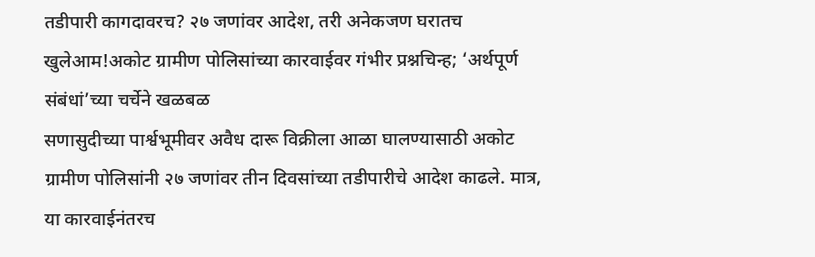तडीपारी कागदावरच? २७ जणांवर आदेश, तरी अनेकजण घरातच खुलेआम!अकोट ग्रामीण पोलिसांच्या कारवाईवर गंभीर प्रश्नचिन्ह; ‘अर्थपूर्ण संबंधां’च्या चर्चेने खळबळ
सणासुदीच्या पार्श्वभूमीवर अवैध दारू विक्रीला आळा घालण्यासाठी अकोट ग्रामीण पोलिसांनी २७ जणांवर तीन दिवसांच्या तडीपारीचे आदेश काढले. मात्र, या कारवाईनंतरच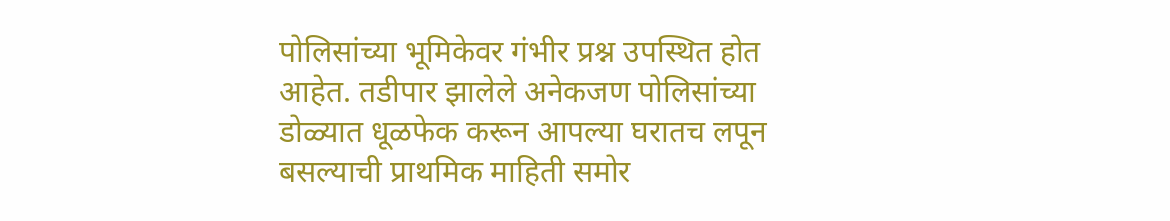पोलिसांच्या भूमिकेवर गंभीर प्रश्न उपस्थित होत आहेत. तडीपार झालेले अनेकजण पोलिसांच्या डोळ्यात धूळफेक करून आपल्या घरातच लपून बसल्याची प्राथमिक माहिती समोर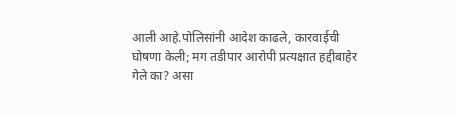आली आहे.पोलिसांनी आदेश काढले, कारवाईची घोषणा केली; मग तडीपार आरोपी प्रत्यक्षात हद्दीबाहेर गेले का? असा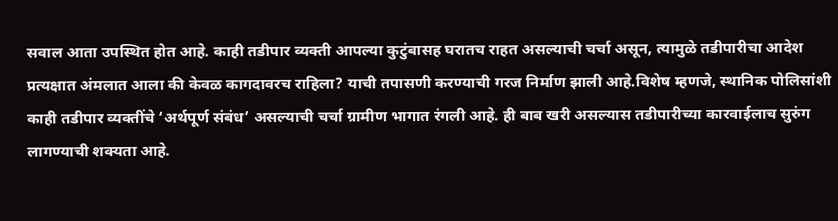सवाल आता उपस्थित होत आहे. काही तडीपार व्यक्ती आपल्या कुटुंबासह घरातच राहत असल्याची चर्चा असून, त्यामुळे तडीपारीचा आदेश प्रत्यक्षात अंमलात आला की केवळ कागदावरच राहिला? याची तपासणी करण्याची गरज निर्माण झाली आहे.विशेष म्हणजे, स्थानिक पोलिसांशी काही तडीपार व्यक्तींचे ‘अर्थपूर्ण संबंध’ असल्याची चर्चा ग्रामीण भागात रंगली आहे. ही बाब खरी असल्यास तडीपारीच्या कारवाईलाच सुरुंग लागण्याची शक्यता आहे.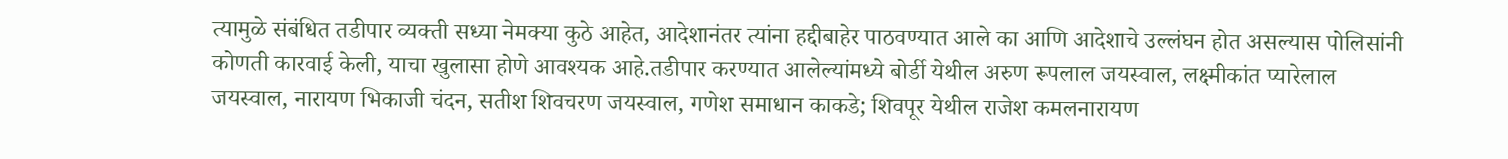त्यामुळे संबंधित तडीपार व्यक्ती सध्या नेमक्या कुठे आहेत, आदेशानंतर त्यांना हद्दीबाहेर पाठवण्यात आले का आणि आदेशाचे उल्लंघन होत असल्यास पोलिसांनी कोणती कारवाई केली, याचा खुलासा होणे आवश्यक आहे.तडीपार करण्यात आलेल्यांमध्ये बोर्डी येथील अरुण रूपलाल जयस्वाल, लक्ष्मीकांत प्यारेलाल जयस्वाल, नारायण भिकाजी चंदन, सतीश शिवचरण जयस्वाल, गणेश समाधान काकडे; शिवपूर येथील राजेश कमलनारायण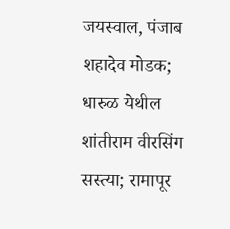जयस्वाल, पंजाब शहादेव मोडक; धारुळ येथील शांतीराम वीरसिंग सस्त्या; रामापूर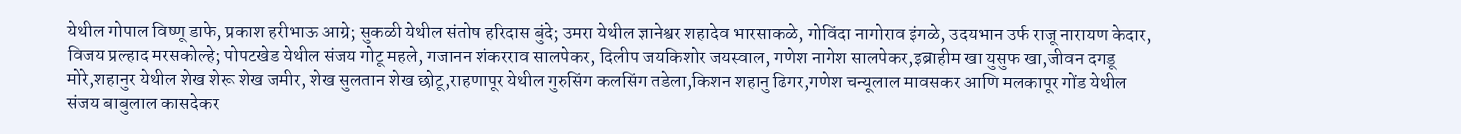येथील गोपाल विष्णू डाफे, प्रकाश हरीभाऊ आग्रे; सुकळी येथील संतोष हरिदास बुंदे; उमरा येथील ज्ञानेश्वर शहादेव भारसाकळे, गोविंदा नागोराव इंगळे, उदयभान उर्फ राजू नारायण केदार, विजय प्रल्हाद मरसकोल्हे; पोपटखेड येथील संजय गोटू महले, गजानन शंकरराव सालपेकर, दिलीप जयकिशोर जयस्वाल, गणेश नागेश सालपेकर,इब्राहीम खा युसुफ खा,जीवन दगडू मोरे,शहानुर येथील शेख शेरू शेख जमीर, शेख सुलतान शेख छोटू,राहणापूर येथील गुरुसिंग कलसिंग तडेला,किशन शहानु ढिगर,गणेश चन्यूलाल मावसकर आणि मलकापूर गोंड येथील संजय बाबुलाल कासदेकर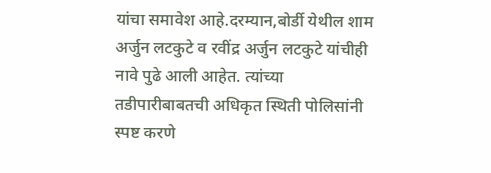यांचा समावेश आहे.दरम्यान,बोर्डी येथील शाम अर्जुन लटकुटे व रवींद्र अर्जुन लटकुटे यांचीही नावे पुढे आली आहेत. त्यांच्या तडीपारीबाबतची अधिकृत स्थिती पोलिसांनी स्पष्ट करणे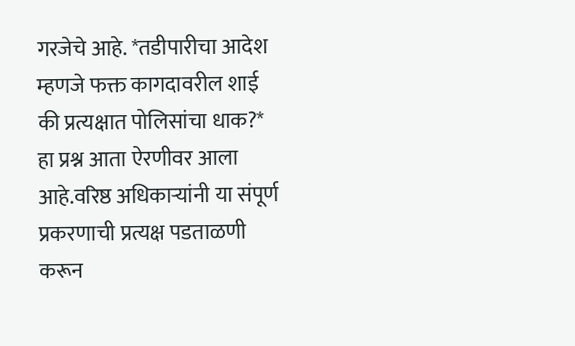गरजेचे आहे. *तडीपारीचा आदेश म्हणजे फक्त कागदावरील शाई की प्रत्यक्षात पोलिसांचा धाक?* हा प्रश्न आता ऐरणीवर आला आहे.वरिष्ठ अधिकाऱ्यांनी या संपूर्ण प्रकरणाची प्रत्यक्ष पडताळणी करून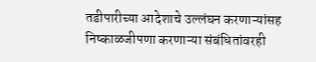तडीपारीच्या आदेशाचे उल्लंघन करणाऱ्यांसह निष्काळजीपणा करणाऱ्या संबंधितांवरही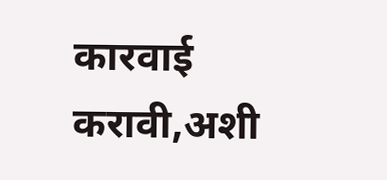कारवाई करावी,अशी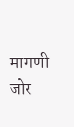मागणी जोर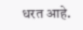धरत आहे.